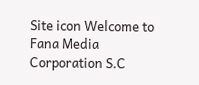Site icon Welcome to Fana Media Corporation S.C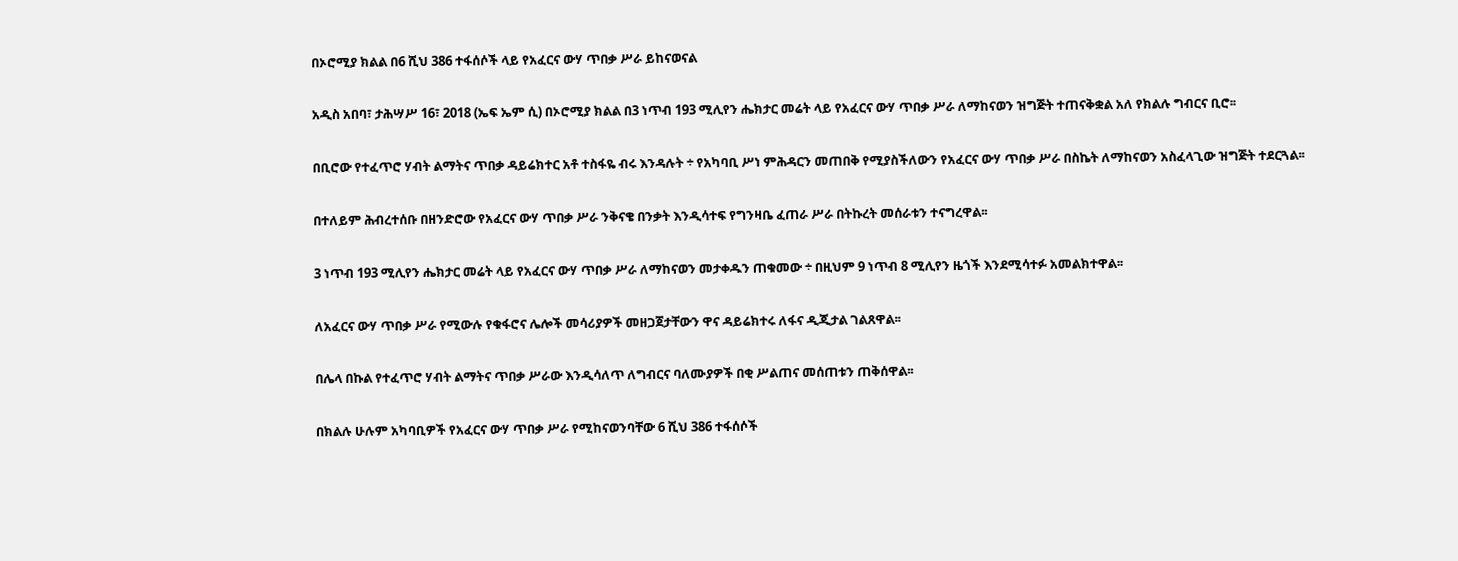በኦሮሚያ ክልል በ6 ሺህ 386 ተፋሰሶች ላይ የአፈርና ውሃ ጥበቃ ሥራ ይከናወናል

አዲስ አበባ፣ ታሕሣሥ 16፣ 2018 (ኤፍ ኤም ሲ) በኦሮሚያ ክልል በ3 ነጥብ 193 ሚሊየን ሔክታር መሬት ላይ የአፈርና ውሃ ጥበቃ ሥራ ለማከናወን ዝግጅት ተጠናቅቋል አለ የክልሉ ግብርና ቢሮ፡፡

በቢሮው የተፈጥሮ ሃብት ልማትና ጥበቃ ዳይሬክተር አቶ ተስፋዬ ብሩ እንዳሉት ÷ የአካባቢ ሥነ ምሕዳርን መጠበቅ የሚያስችለውን የአፈርና ውሃ ጥበቃ ሥራ በስኬት ለማከናወን አስፈላጊው ዝግጅት ተደርጓል፡፡

በተለይም ሕብረተሰቡ በዘንድሮው የአፈርና ውሃ ጥበቃ ሥራ ንቅናቄ በንቃት እንዲሳተፍ የግንዛቤ ፈጠራ ሥራ በትኩረት መሰራቱን ተናግረዋል፡፡

3 ነጥብ 193 ሚሊየን ሔክታር መሬት ላይ የአፈርና ውሃ ጥበቃ ሥራ ለማከናወን መታቀዱን ጠቁመው ÷ በዚህም 9 ነጥብ 8 ሚሊየን ዜጎች እንደሚሳተፉ አመልክተዋል፡፡

ለአፈርና ውሃ ጥበቃ ሥራ የሚውሉ የቁፋሮና ሌሎች መሳሪያዎች መዘጋጀታቸውን ዋና ዳይሬክተሩ ለፋና ዲጂታል ገልጸዋል፡፡

በሌላ በኩል የተፈጥሮ ሃብት ልማትና ጥበቃ ሥራው እንዲሳለጥ ለግብርና ባለሙያዎች በቂ ሥልጠና መሰጠቱን ጠቅሰዋል፡፡

በክልሉ ሁሉም አካባቢዎች የአፈርና ውሃ ጥበቃ ሥራ የሚከናወንባቸው 6 ሺህ 386 ተፋሰሶች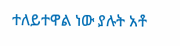ተለይተዋል ነው ያሉት አቶ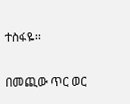ተስፋዬ፡፡

በመጪው ጥር ወር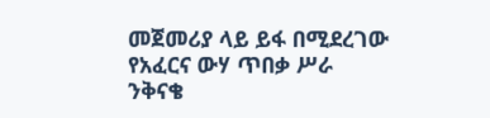መጀመሪያ ላይ ይፋ በሚደረገው የአፈርና ውሃ ጥበቃ ሥራ ንቅናቄ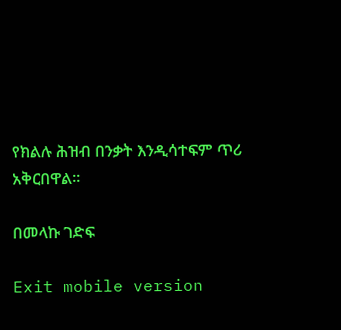የክልሉ ሕዝብ በንቃት እንዲሳተፍም ጥሪ አቅርበዋል፡፡

በመላኩ ገድፍ

Exit mobile version